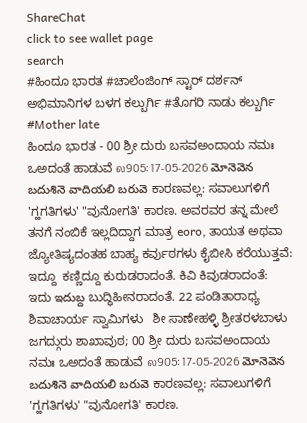ShareChat
click to see wallet page
search
#ಹಿಂದೂ ಭಾರತ #ಚಾಲೆಂಜಿಂಗ್ ಸ್ಟಾರ್ ದರ್ಶನ್ ಅಭಿಮಾನಿಗಳ ಬಳಗ ಕಲ್ಬುರ್ಗಿ #ತೊಗರಿ ನಾಡು ಕಲ್ಬುರ್ಗಿ #Mother late
ಹಿಂದೂ ಭಾರತ - 00 ಶ್ರೀ ದುರು ಬಸವಅಂದಾಯ ನಮಃ ಒಅದಂತೆ ಹಾಡುವೆ ல905: 17-05-2026 మోనెవెన బదుశినె వాదియలి బరువె ಕಾರಣವಲ್ಲ: ಸವಾಲುಗಳಿಗೆ 'ಗ್ಹಗತಿಗಳು' "ವುನೋಗತಿ' ಕಾರಣ. ಅವರವರ ತನ್ನ ಮೇಲೆ ತನಗೆ ನಂಬಿಕೆ ಇಲ್ಲದಿದ್ದಾಗ ಮಾತ್ರ eoro, ತಾಯತ ಅಥವಾ ಜ್ಯೋತಿಷ್ಯದಂತಹ ಬಾಹ್ಯ ಕರ್ವುಠಗಳು ಕೈಬೀಸಿ ಕರೆಯುತ್ತವೆ: ಇದ್ದೂ  ಕಣ್ಣಿದ್ದೂ ಕುರುಡರಾದಂತೆ. ಕಿವಿ ಕಿವುಡರಾದಂತೆ: ಇದು ఇదుబ్ద ಬುದ್ಧಿಹೀನರಾದಂತೆ. 22 ಪಂಡಿತಾರಾಧ್ಯ ಶಿವಾಚಾರ್ಯ ಸ್ವಾಮಿಗಳು   ಶೀ ಸಾಣೇಹಳ್ಳಿ ಶ್ರೀತರಳಬಾಳು ಜಗದ್ಗುರು ಶಾಖಾವುಠ; 00 ಶ್ರೀ ದುರು ಬಸವಅಂದಾಯ ನಮಃ ಒಅದಂತೆ ಹಾಡುವೆ ல905: 17-05-2026 మోనెవెన బదుశినె వాదియలి బరువె ಕಾರಣವಲ್ಲ: ಸವಾಲುಗಳಿಗೆ 'ಗ್ಹಗತಿಗಳು' "ವುನೋಗತಿ' ಕಾರಣ.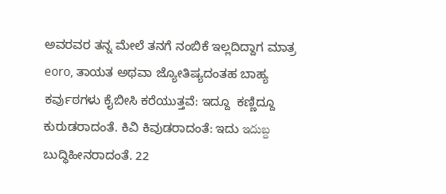ಅವರವರ ತನ್ನ ಮೇಲೆ ತನಗೆ ನಂಬಿಕೆ ಇಲ್ಲದಿದ್ದಾಗ ಮಾತ್ರ eoro, ತಾಯತ ಅಥವಾ ಜ್ಯೋತಿಷ್ಯದಂತಹ ಬಾಹ್ಯ ಕರ್ವುಠಗಳು ಕೈಬೀಸಿ ಕರೆಯುತ್ತವೆ: ಇದ್ದೂ  ಕಣ್ಣಿದ್ದೂ ಕುರುಡರಾದಂತೆ. ಕಿವಿ ಕಿವುಡರಾದಂತೆ: ಇದು ఇదుబ్ద ಬುದ್ಧಿಹೀನರಾದಂತೆ. 22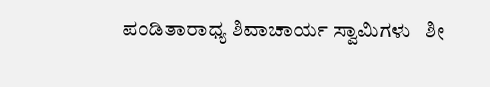ಪಂಡಿತಾರಾಧ್ಯ ಶಿವಾಚಾರ್ಯ ಸ್ವಾಮಿಗಳು   ಶೀ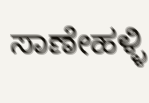ಸಾಣೇಹಳ್ಳಿ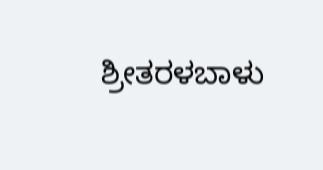ಶ್ರೀತರಳಬಾಳು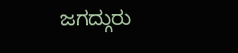ಜಗದ್ಗುರು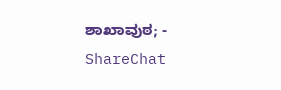ಶಾಖಾವುಠ; - ShareChat